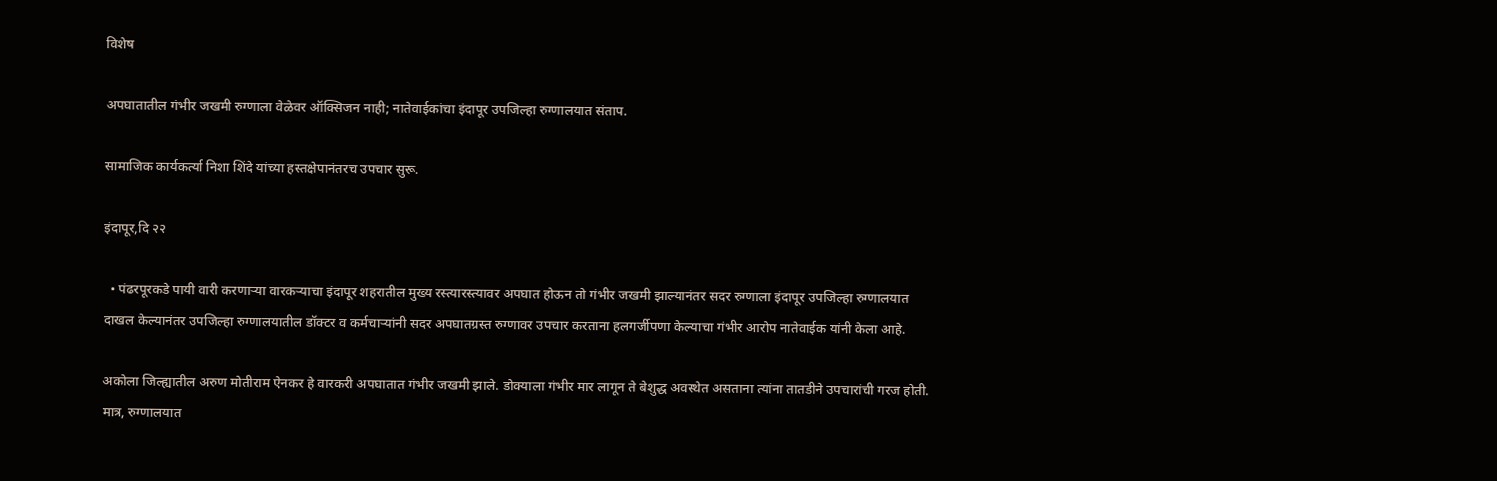विशेष

अपघातातील गंभीर जखमी रुग्णाला वेळेवर ऑक्सिजन नाही; नातेवाईकांचा इंदापूर उपजिल्हा रुग्णालयात संताप.

सामाजिक कार्यकर्त्या निशा शिंदे यांच्या हस्तक्षेपानंतरच उपचार सुरू.

इंदापूर,दि २२

  • पंढरपूरकडे पायी वारी करणाऱ्या वारकऱ्याचा इंदापूर शहरातील मुख्य रस्त्यारस्त्यावर अपघात होऊन तो गंभीर जखमी झाल्यानंतर सदर रुग्णाला इंदापूर उपजिल्हा रुग्णालयात दाखल केल्यानंतर उपजिल्हा रुग्णालयातील डॉक्टर व कर्मचाऱ्यांनी सदर अपघातग्रस्त रुग्णावर उपचार करताना हलगर्जीपणा केल्याचा गंभीर आरोप नातेवाईक यांनी केला आहे.

अकोला जिल्ह्यातील अरुण मोतीराम ऐनकर हे वारकरी अपघातात गंभीर जखमी झाले. डोक्याला गंभीर मार लागून ते बेशुद्ध अवस्थेत असताना त्यांना तातडीने उपचारांची गरज होती. मात्र, रुग्णालयात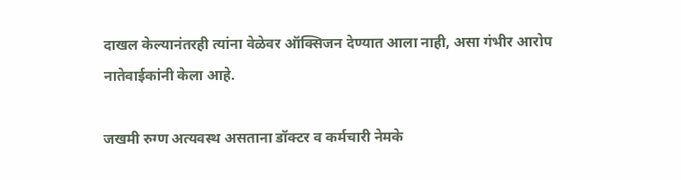दाखल केल्यानंतरही त्यांना वेळेवर ऑक्सिजन देण्यात आला नाही, असा गंभीर आरोप नातेवाईकांनी केला आहे.

जखमी रुग्ण अत्यवस्थ असताना डॉक्टर व कर्मचारी नेमके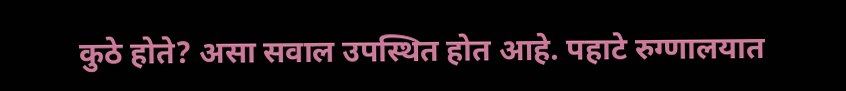कुठे होते? असा सवाल उपस्थित होत आहे. पहाटे रुग्णालयात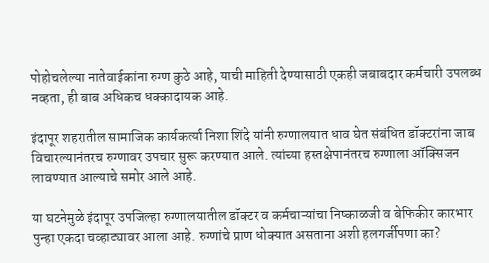पोहोचलेल्या नातेवाईकांना रुग्ण कुठे आहे, याची माहिती देण्यासाठी एकही जबाबदार कर्मचारी उपलब्ध नव्हता, ही बाब अधिकच धक्कादायक आहे.

इंदापूर शहरातील सामाजिक कार्यकर्त्या निशा शिंदे यांनी रुग्णालयात धाव घेत संबंधित डॉक्टरांना जाब विचारल्यानंतरच रुग्णावर उपचार सुरू करण्यात आले. त्यांच्या हस्तक्षेपानंतरच रुग्णाला ऑक्सिजन लावण्यात आल्याचे समोर आले आहे.

या घटनेमुळे इंदापूर उपजिल्हा रुग्णालयातील डॉक्टर व कर्मचाऱ्यांचा निष्काळजी व बेफिकीर कारभार पुन्हा एकदा चव्हाट्यावर आला आहे. रुग्णांचे प्राण धोक्यात असताना अशी हलगर्जीपणा का?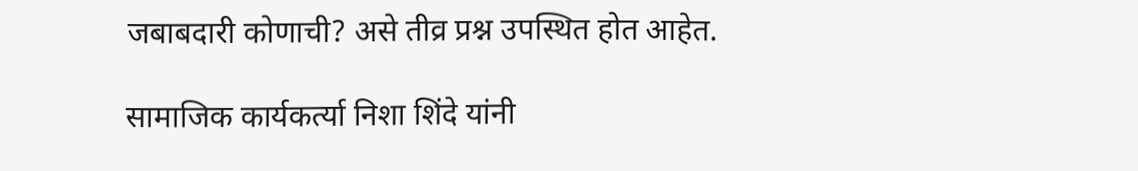जबाबदारी कोणाची? असे तीव्र प्रश्न उपस्थित होत आहेत.

सामाजिक कार्यकर्त्या निशा शिंदे यांनी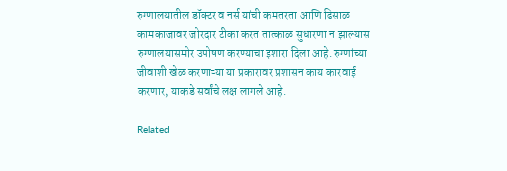रुग्णालयातील डॉक्टर व नर्स यांची कमतरता आणि ढिसाळ कामकाजावर जोरदार टीका करत तात्काळ सुधारणा न झाल्यास रुग्णालयासमोर उपोषण करण्याचा इशारा दिला आहे. रुग्णांच्या जीवाशी खेळ करणाऱ्या या प्रकारावर प्रशासन काय कारवाई करणार, याकडे सर्वांचे लक्ष लागले आहे.

Related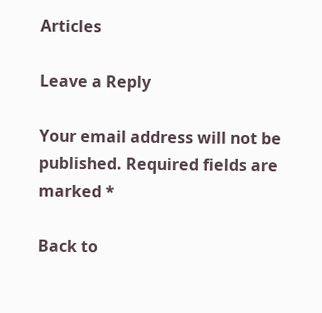Articles

Leave a Reply

Your email address will not be published. Required fields are marked *

Back to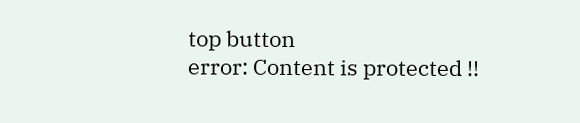top button
error: Content is protected !!